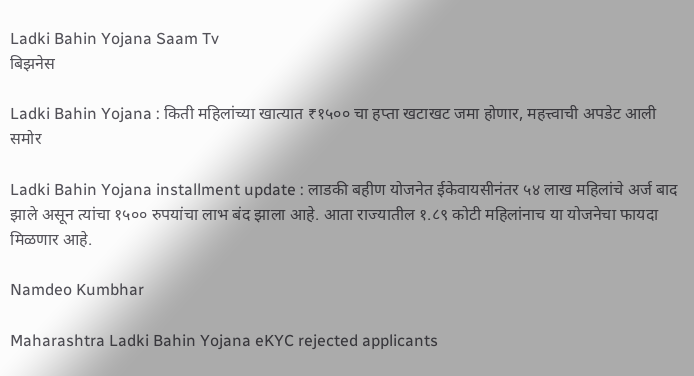Ladki Bahin Yojana Saam Tv
बिझनेस

Ladki Bahin Yojana : किती महिलांच्या खात्यात ₹१५०० चा हप्ता खटाखट जमा होणार, महत्त्वाची अपडेट आली समोर

Ladki Bahin Yojana installment update : लाडकी बहीण योजनेत ईकेवायसीनंतर ५४ लाख महिलांचे अर्ज बाद झाले असून त्यांचा १५०० रुपयांचा लाभ बंद झाला आहे. आता राज्यातील १.८९ कोटी महिलांनाच या योजनेचा फायदा मिळणार आहे.

Namdeo Kumbhar

Maharashtra Ladki Bahin Yojana eKYC rejected applicants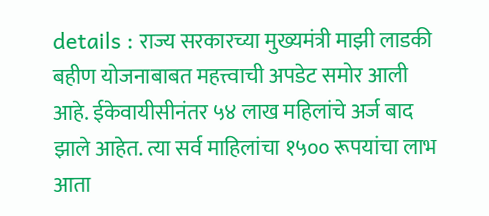details : राज्य सरकारच्या मुख्यमंत्री माझी लाडकी बहीण योजनाबाबत महत्त्वाची अपडेट समोर आली आहे. ईकेवायीसीनंतर ५४ लाख महिलांचे अर्ज बाद झाले आहेत. त्या सर्व माहिलांचा १५०० रूपयांचा लाभ आता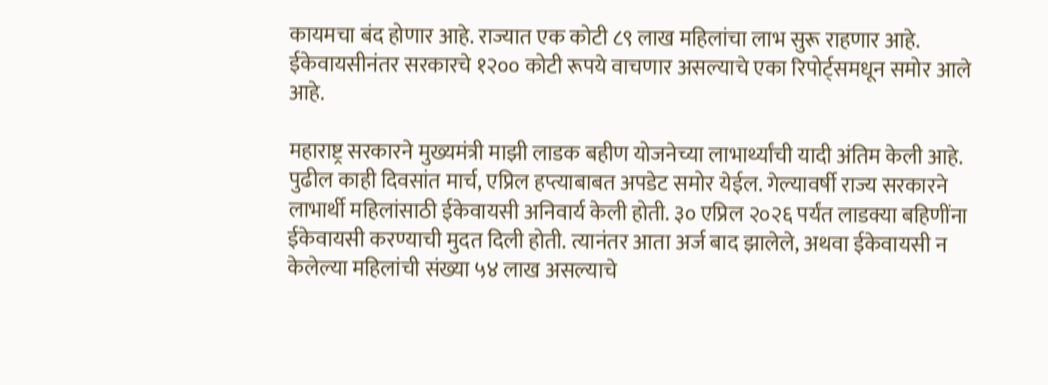कायमचा बंद होणार आहे. राज्यात एक कोटी ८९ लाख महिलांचा लाभ सुरू राहणार आहे. ईकेवायसीनंतर सरकारचे १२०० कोटी रूपये वाचणार असल्याचे एका रिपोर्ट्समधून समोर आले आहे.

महाराष्ट्र सरकारने मुख्यमंत्री माझी लाडक बहीण योजनेच्या लाभार्थ्यांची यादी अंतिम केली आहे. पुढील काही दिवसांत मार्च, एप्रिल हप्त्याबाबत अपडेट समोर येईल. गेल्यावर्षी राज्य सरकारने लाभार्थी महिलांसाठी ईकेवायसी अनिवार्य केली होती. ३० एप्रिल २०२६ पर्यंत लाडक्या बहि‍णींना ईकेवायसी करण्याची मुदत दिली होती. त्यानंतर आता अर्ज बाद झालेले, अथवा ईकेवायसी न केलेल्या महिलांची संख्या ५४ लाख असल्याचे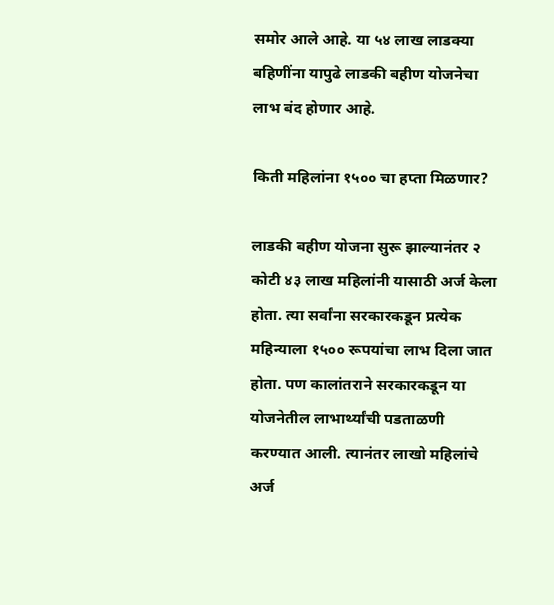समोर आले आहे. या ५४ लाख लाडक्या बहि‍णींना यापुढे लाडकी बहीण योजनेचा लाभ बंद होणार आहे.

किती महिलांना १५०० चा हप्ता मिळणार?

लाडकी बहीण योजना सुरू झाल्यानंतर २ कोटी ४३ लाख महिलांनी यासाठी अर्ज केला होता. त्या सर्वांना सरकारकडून प्रत्येक महिन्याला १५०० रूपयांचा लाभ दिला जात होता. पण कालांतराने सरकारकडून या योजनेतील लाभार्थ्यांची पडताळणी करण्यात आली. त्यानंतर लाखो महिलांचे अर्ज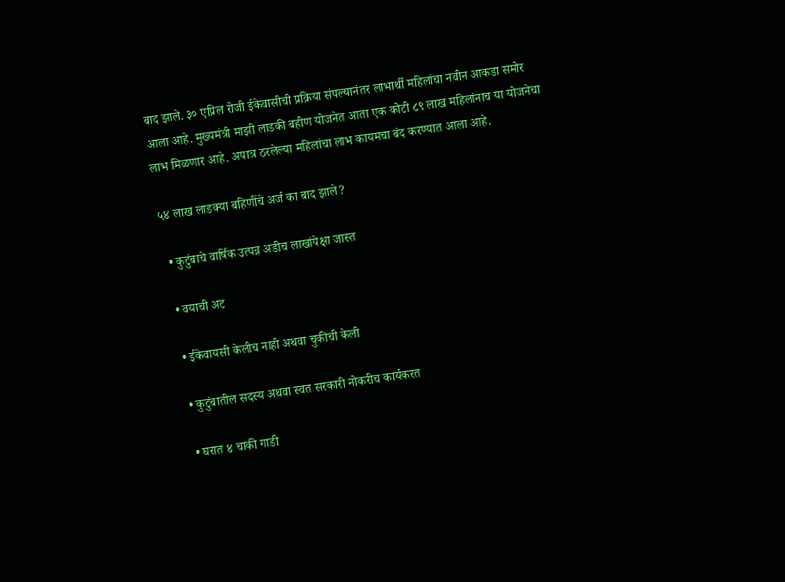बाद झाले. ३० एप्रिल रोजी ईकेवासीची प्रक्रिया संपल्यानंतर लाभार्थी महिलांचा नवीन आकडा समोर आला आहे. मुख्यमंत्री माझी लाडकी बहीण योजनेत आता एक कोटी ८९ लाख महिलांनाच या योजनेचा लाभ मिळणार आहे. अपात्र ठरलेल्या महिलांचा लाभ कायमचा बंद करण्यात आला आहे.

५४ लाख लाडक्या बहि‍णींचे अर्ज का बाद झाले?

  • कुटुंबाचे वार्षिक उत्पन्न अडीच लाखांपेक्षा जास्त

  • वयाची अट

  • ईकेवायसी केलीच नाही अथवा चुकीची केली

  • कुटुंबातील सदस्य अथवा स्वत सरकारी नोकरीच कार्यकरत

  • घरात ४ चाकी गाडी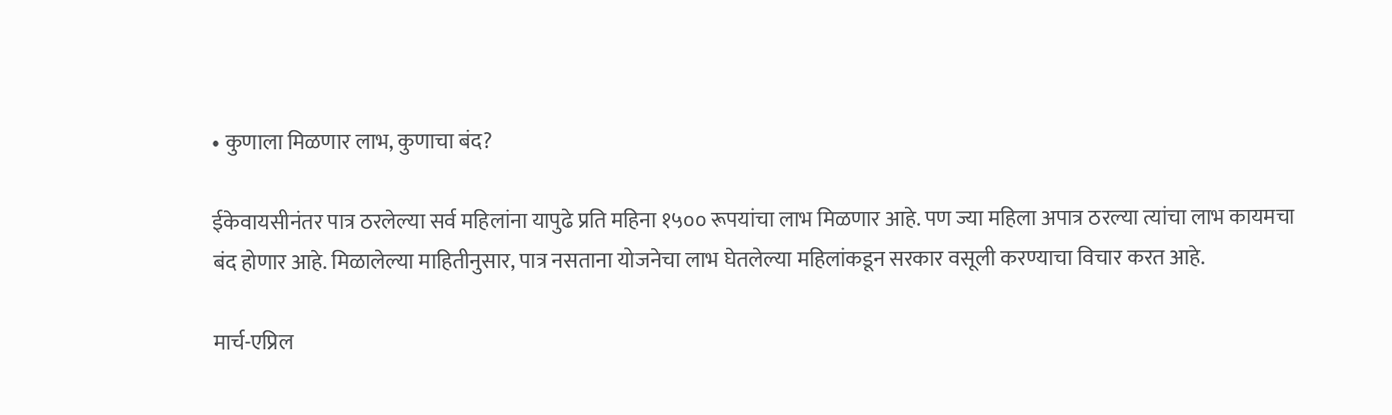• कुणाला मिळणार लाभ, कुणाचा बंद?

ईकेवायसीनंतर पात्र ठरलेल्या सर्व महिलांना यापुढे प्रति महिना १५०० रूपयांचा लाभ मिळणार आहे. पण ज्या महिला अपात्र ठरल्या त्यांचा लाभ कायमचा बंद होणार आहे. मिळालेल्या माहितीनुसार, पात्र नसताना योजनेचा लाभ घेतलेल्या महिलांकडून सरकार वसूली करण्याचा विचार करत आहे.

मार्च-एप्रिल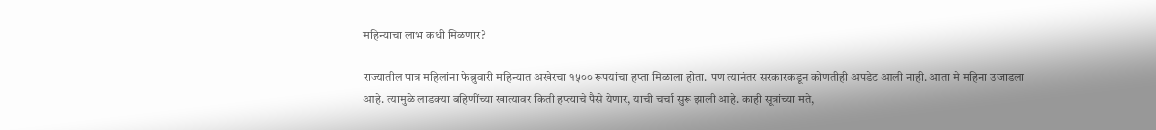महिन्याचा लाभ कधी मिळणार?

राज्यातील पात्र महिलांना फेब्रुवारी महिन्यात अखेरचा १५०० रूपयांचा हप्ता मिळाला होता. पण त्यानंतर सरकारकडून कोणतीही अपडेट आली नाही. आता मे महिना उजाडला आहे. त्यामुळे लाडक्या बहि‍णींच्या खात्यावर किती हप्त्याचे पैसे येणार, याची चर्चा सुरू झाली आहे. काही सूत्रांच्या मते,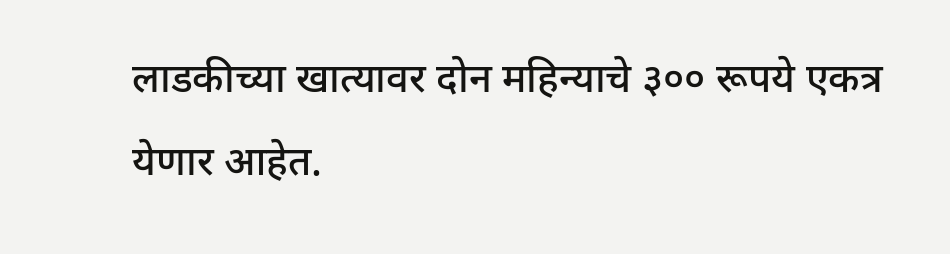लाडकीच्या खात्यावर दोन महिन्याचे ३०० रूपये एकत्र येणार आहेत.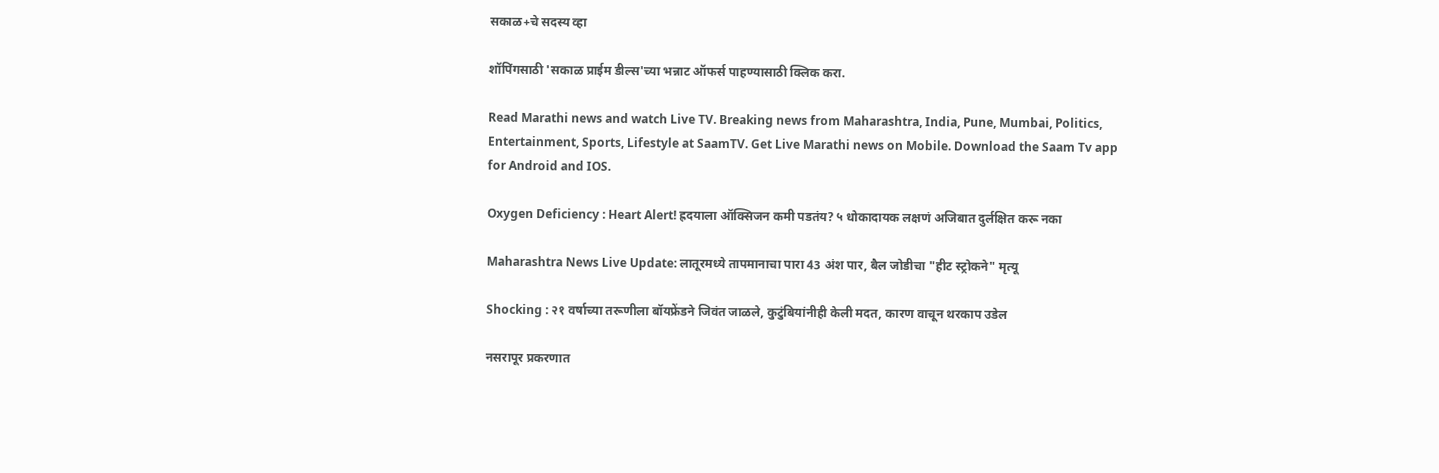सकाळ+चे सदस्य व्हा

शॉपिंगसाठी 'सकाळ प्राईम डील्स'च्या भन्नाट ऑफर्स पाहण्यासाठी क्लिक करा.

Read Marathi news and watch Live TV. Breaking news from Maharashtra, India, Pune, Mumbai, Politics, Entertainment, Sports, Lifestyle at SaamTV. Get Live Marathi news on Mobile. Download the Saam Tv app for Android and IOS.

Oxygen Deficiency : Heart Alert! ह्रदयाला ऑक्सिजन कमी पडतंय? ५ धोकादायक लक्षणं अजिबात दुर्लक्षित करू नका

Maharashtra News Live Update: लातूरमध्ये तापमानाचा पारा 43 अंश पार, बैल जोडीचा "हीट स्ट्रोकने" मृत्यू

Shocking : २१ वर्षाच्या तरूणीला बॉयफ्रेंडने जिवंत जाळले, कुटुंबियांनीही केली मदत, कारण वाचून थरकाप उडेल

नसरापूर प्रकरणात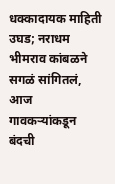धक्कादायक माहिती उघड; नराधम भीमराव कांबळने सगळं सांगितलं, आज गावकऱ्यांकडून बंदची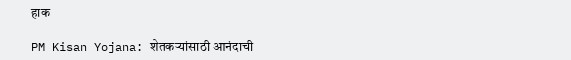हाक

PM Kisan Yojana: शेतकऱ्यांसाठी आनंदाची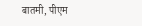बातमी, पीएम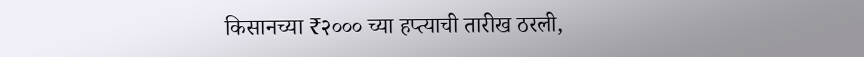किसानच्या ₹२००० च्या हप्त्याची तारीख ठरली,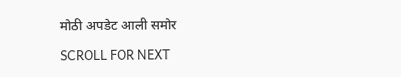मोठी अपडेट आली समोर

SCROLL FOR NEXT